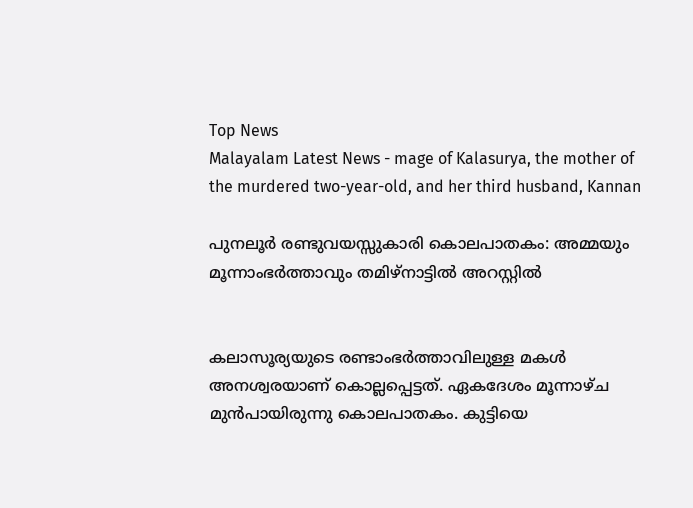Top News
Malayalam Latest News - mage of Kalasurya, the mother of the murdered two-year-old, and her third husband, Kannan

പുനലൂർ രണ്ടുവയസ്സുകാരി കൊലപാതകം: അമ്മയും മൂന്നാംഭർത്താവും തമിഴ്‌നാട്ടിൽ അറസ്റ്റിൽ


കലാസൂര്യയുടെ രണ്ടാംഭർത്താവിലുള്ള മകൾ അനശ്വരയാണ് കൊല്ലപ്പെട്ടത്. ഏകദേശം മൂന്നാഴ്ച മുൻപായിരുന്നു കൊലപാതകം. കുട്ടിയെ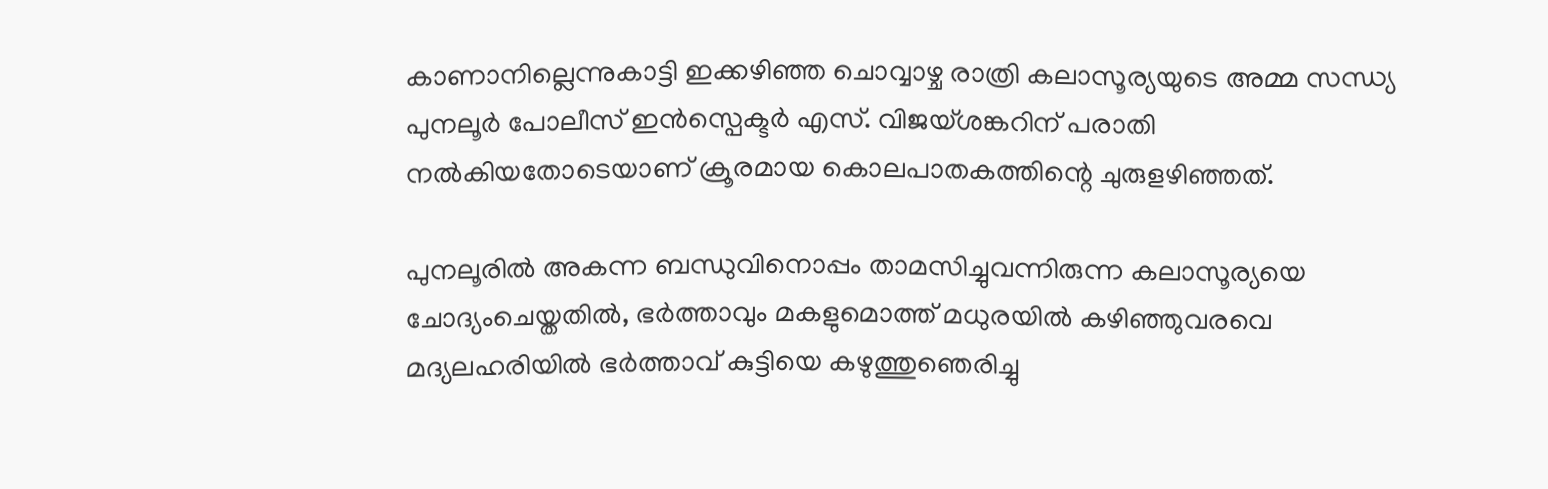കാണാനില്ലെന്നുകാട്ടി ഇക്കഴിഞ്ഞ ചൊവ്വാഴ്ച രാത്രി കലാസൂര്യയുടെ അമ്മ സന്ധ്യ പുനലൂർ പോലീസ് ഇൻസ്പെക്ടർ എസ്. വിജയ്ശങ്കറിന് പരാതി നൽകിയതോടെയാണ് ക്രൂരമായ കൊലപാതകത്തിന്റെ ചുരുളഴിഞ്ഞത്.

പുനലൂരിൽ അകന്ന ബന്ധുവിനൊപ്പം താമസിച്ചുവന്നിരുന്ന കലാസൂര്യയെ ചോദ്യംചെയ്തതിൽ, ഭർത്താവും മകളുമൊത്ത് മധുരയിൽ കഴിഞ്ഞുവരവെ മദ്യലഹരിയിൽ ഭർത്താവ് കുട്ടിയെ കഴുത്തുഞെരിച്ചു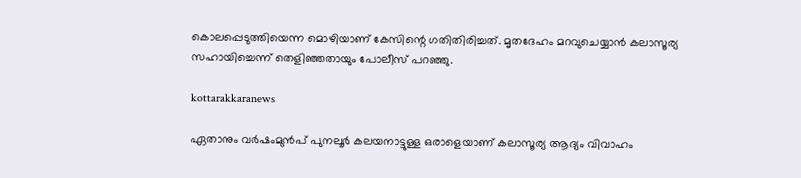കൊലപ്പെടുത്തിയെന്ന മൊഴിയാണ് കേസിന്റെ ഗതിതിരിച്ചത്. മൃതദേഹം മറവുചെയ്യാൻ കലാസൂര്യ സഹായിച്ചെന്ന് തെളിഞ്ഞതായും പോലീസ് പറഞ്ഞു.

kottarakkaranews

ഏതാനും വർഷംമുൻപ് പുനലൂർ കലയനാട്ടുള്ള ഒരാളെയാണ് കലാസൂര്യ ആദ്യം വിവാഹം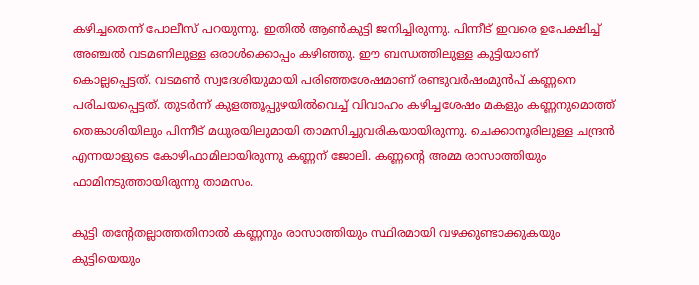കഴിച്ചതെന്ന് പോലീസ് പറയുന്നു. ഇതിൽ ആൺകുട്ടി ജനിച്ചിരുന്നു. പിന്നീട് ഇവരെ ഉപേക്ഷിച്ച് അഞ്ചൽ വടമണിലുള്ള ഒരാൾക്കൊപ്പം കഴിഞ്ഞു. ഈ ബന്ധത്തിലുള്ള കുട്ടിയാണ് കൊല്ലപ്പെട്ടത്. വടമൺ സ്വദേശിയുമായി പരിഞ്ഞശേഷമാണ് രണ്ടുവർഷംമുൻപ് കണ്ണനെ പരിചയപ്പെട്ടത്. തുടർന്ന് കുളത്തൂപ്പുഴയിൽവെച്ച് വിവാഹം കഴിച്ചശേഷം മകളും കണ്ണനുമൊത്ത് തെങ്കാശിയിലും പിന്നീട് മധുരയിലുമായി താമസിച്ചുവരികയായിരുന്നു. ചെക്കാനൂരിലുള്ള ചന്ദ്രൻ എന്നയാളുടെ കോഴിഫാമിലായിരുന്നു കണ്ണന് ജോലി. കണ്ണന്റെ അമ്മ രാസാത്തിയും ഫാമിനടുത്തായിരുന്നു താമസം.

കുട്ടി തന്റേതല്ലാത്തതിനാൽ കണ്ണനും രാസാത്തിയും സ്ഥിരമായി വഴക്കുണ്ടാക്കുകയും കുട്ടിയെയും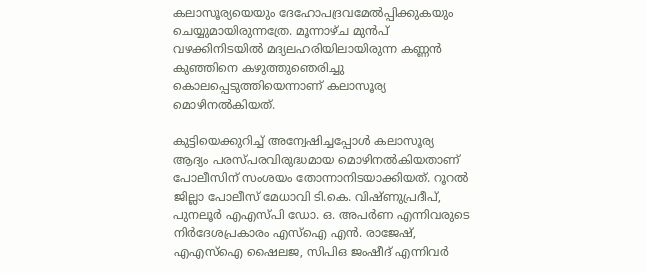കലാസൂര്യയെയും ദേഹോപദ്രവമേൽപ്പിക്കുകയും ചെയ്യുമായിരുന്നത്രേ. മൂന്നാഴ്ച മുൻപ് വഴക്കിനിടയിൽ മദ്യലഹരിയിലായിരുന്ന കണ്ണൻ കുഞ്ഞിനെ കഴുത്തുഞെരിച്ചു കൊലപ്പെടുത്തിയെന്നാണ് കലാസൂര്യ മൊഴിനൽകിയത്.

കുട്ടിയെക്കുറിച്ച് അന്വേഷിച്ചപ്പോൾ കലാസൂര്യ ആദ്യം പരസ്പരവിരുദ്ധമായ മൊഴിനൽകിയതാണ് പോലീസിന് സംശയം തോന്നാനിടയാക്കിയത്. റൂറൽ ജില്ലാ പോലീസ് മേധാവി ടി.കെ. വിഷ്ണുപ്രദീപ്, പുനലൂർ എഎസ്‌പി ഡോ. ഒ. അപർണ എന്നിവരുടെ നിർദേശപ്രകാരം എസ്‌ഐ എൻ. രാജേഷ്, എഎസ്‌ഐ ഷൈലജ, സിപിഒ ജംഷീദ് എന്നിവർ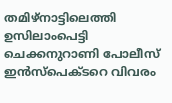തമിഴ്‌നാട്ടിലെത്തി ഉസിലാംപെട്ടി ചെക്കനുറാണി പോലീസ് ഇൻസ്പെക്ടറെ വിവരം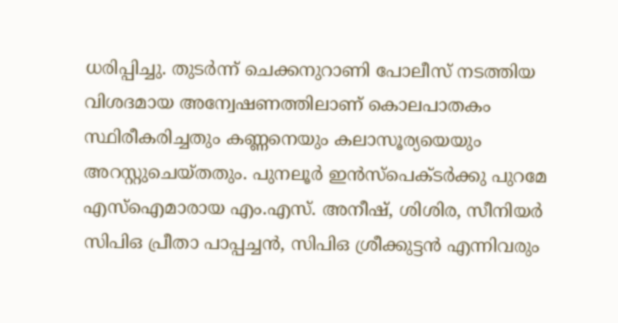ധരിപ്പിച്ചു. തുടർന്ന് ചെക്കനുറാണി പോലീസ് നടത്തിയ വിശദമായ അന്വേഷണത്തിലാണ് കൊലപാതകം സ്ഥിരീകരിച്ചതും കണ്ണനെയും കലാസൂര്യയെയും അറസ്റ്റുചെയ്തതും. പുനലൂർ ഇൻസ്പെക്ടർക്കു പുറമേ എസ്‌ഐമാരായ എം.എസ്. അനീഷ്, ശിശിര, സീനിയർ സിപിഒ പ്രീതാ പാപ്പച്ചൻ, സിപിഒ ശ്രീക്കുട്ടൻ എന്നിവരും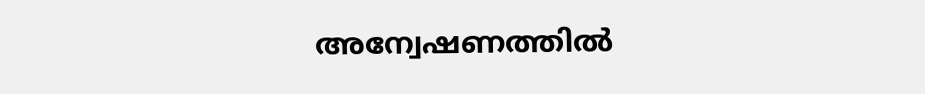അന്വേഷണത്തിൽ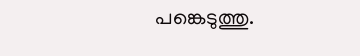പങ്കെടുത്തു.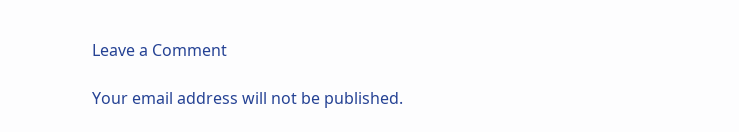Leave a Comment

Your email address will not be published.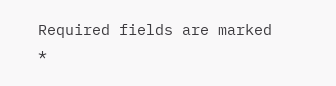Required fields are marked *